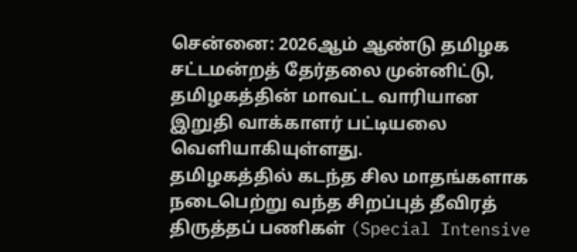சென்னை: 2026ஆம் ஆண்டு தமிழக சட்டமன்றத் தேர்தலை முன்னிட்டு, தமிழகத்தின் மாவட்ட வாரியான இறுதி வாக்காளர் பட்டியலை வெளியாகியுள்ளது.
தமிழகத்தில் கடந்த சில மாதங்களாக நடைபெற்று வந்த சிறப்புத் தீவிரத் திருத்தப் பணிகள் (Special Intensive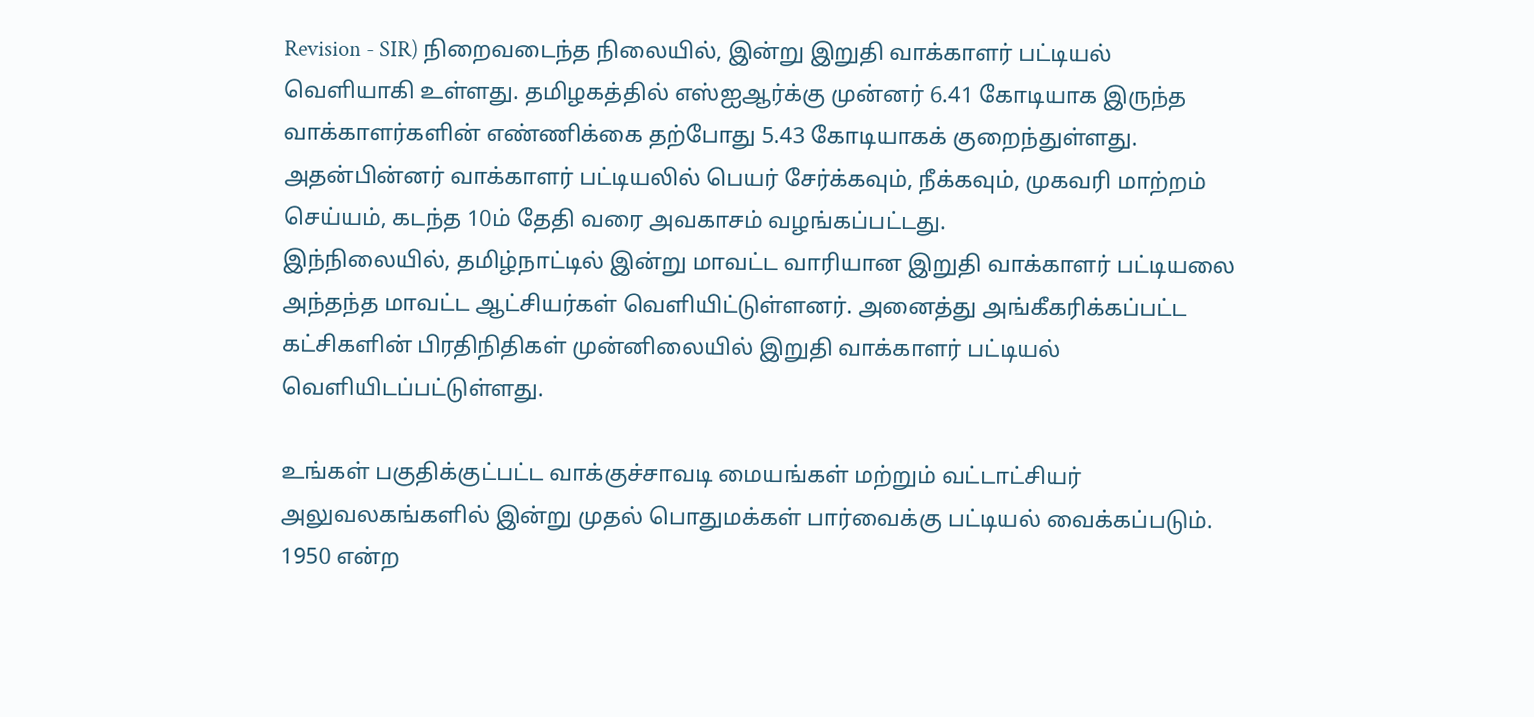Revision - SIR) நிறைவடைந்த நிலையில், இன்று இறுதி வாக்காளர் பட்டியல் வெளியாகி உள்ளது. தமிழகத்தில் எஸ்ஐஆர்க்கு முன்னர் 6.41 கோடியாக இருந்த வாக்காளர்களின் எண்ணிக்கை தற்போது 5.43 கோடியாகக் குறைந்துள்ளது. அதன்பின்னர் வாக்காளர் பட்டியலில் பெயர் சேர்க்கவும், நீக்கவும், முகவரி மாற்றம் செய்யம், கடந்த 10ம் தேதி வரை அவகாசம் வழங்கப்பட்டது.
இந்நிலையில், தமிழ்நாட்டில் இன்று மாவட்ட வாரியான இறுதி வாக்காளர் பட்டியலை அந்தந்த மாவட்ட ஆட்சியர்கள் வெளியிட்டுள்ளனர். அனைத்து அங்கீகரிக்கப்பட்ட கட்சிகளின் பிரதிநிதிகள் முன்னிலையில் இறுதி வாக்காளர் பட்டியல் வெளியிடப்பட்டுள்ளது.

உங்கள் பகுதிக்குட்பட்ட வாக்குச்சாவடி மையங்கள் மற்றும் வட்டாட்சியர் அலுவலகங்களில் இன்று முதல் பொதுமக்கள் பார்வைக்கு பட்டியல் வைக்கப்படும். 1950 என்ற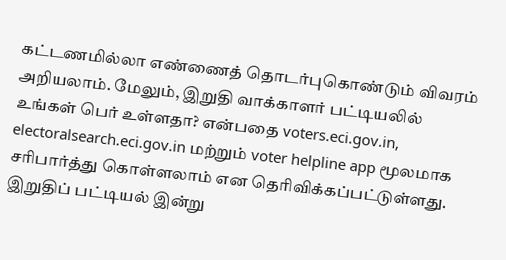கட்டணமில்லா எண்ணைத் தொடர்புகொண்டும் விவரம் அறியலாம். மேலும், இறுதி வாக்காளர் பட்டியலில் உங்கள் பெர் உள்ளதா? என்பதை voters.eci.gov.in, electoralsearch.eci.gov.in மற்றும் voter helpline app மூலமாக சரிபார்த்து கொள்ளலாம் என தெரிவிக்கப்பட்டுள்ளது.
இறுதிப் பட்டியல் இன்று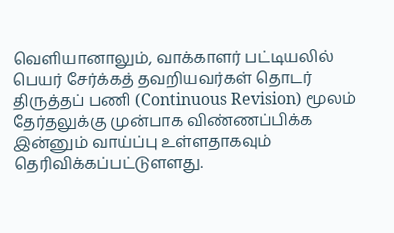வெளியானாலும், வாக்காளர் பட்டியலில் பெயர் சேர்க்கத் தவறியவர்கள் தொடர் திருத்தப் பணி (Continuous Revision) மூலம் தேர்தலுக்கு முன்பாக விண்ணப்பிக்க இன்னும் வாய்ப்பு உள்ளதாகவும் தெரிவிக்கப்பட்டுளளது.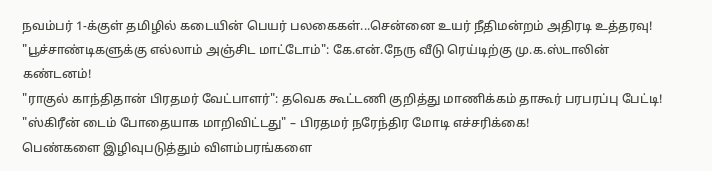நவம்பர் 1-க்குள் தமிழில் கடையின் பெயர் பலகைகள்...சென்னை உயர் நீதிமன்றம் அதிரடி உத்தரவு!
"பூச்சாண்டிகளுக்கு எல்லாம் அஞ்சிட மாட்டோம்": கே.என்.நேரு வீடு ரெய்டிற்கு மு.க.ஸ்டாலின் கண்டனம்!
"ராகுல் காந்திதான் பிரதமர் வேட்பாளர்": தவெக கூட்டணி குறித்து மாணிக்கம் தாகூர் பரபரப்பு பேட்டி!
"ஸ்கிரீன் டைம் போதையாக மாறிவிட்டது" – பிரதமர் நரேந்திர மோடி எச்சரிக்கை!
பெண்களை இழிவுபடுத்தும் விளம்பரங்களை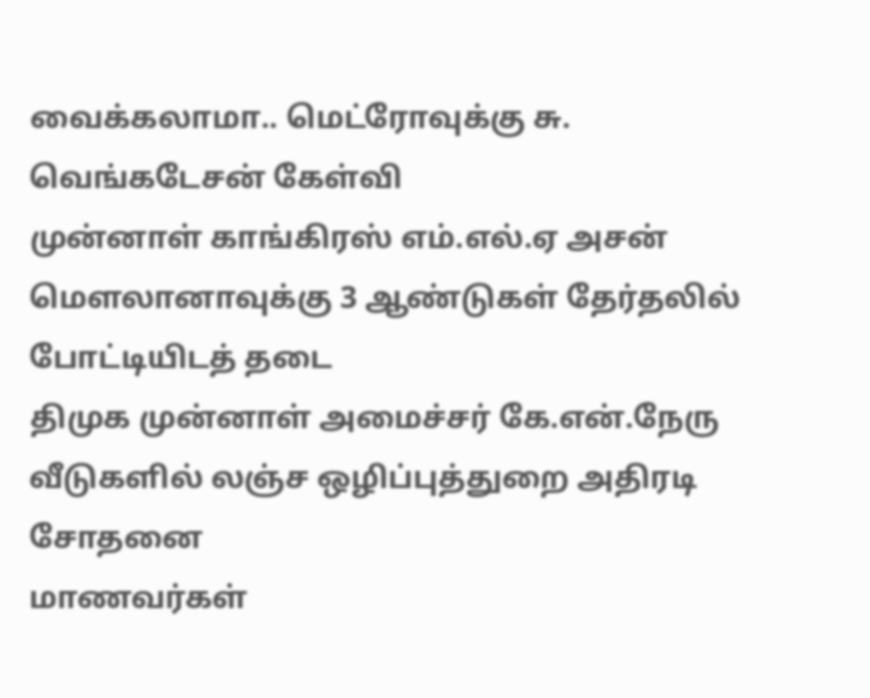வைக்கலாமா.. மெட்ரோவுக்கு சு. வெங்கடேசன் கேள்வி
முன்னாள் காங்கிரஸ் எம்.எல்.ஏ அசன் மௌலானாவுக்கு 3 ஆண்டுகள் தேர்தலில் போட்டியிடத் தடை
திமுக முன்னாள் அமைச்சர் கே.என்.நேரு வீடுகளில் லஞ்ச ஒழிப்புத்துறை அதிரடி சோதனை
மாணவர்கள்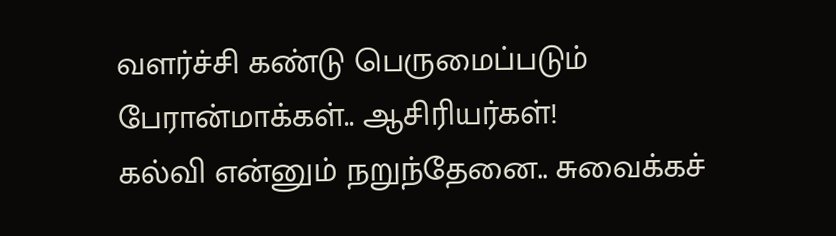வளர்ச்சி கண்டு பெருமைப்படும் பேரான்மாக்கள்.. ஆசிரியர்கள்!
கல்வி என்னும் நறுந்தேனை.. சுவைக்கச்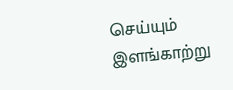செய்யும் இளங்காற்று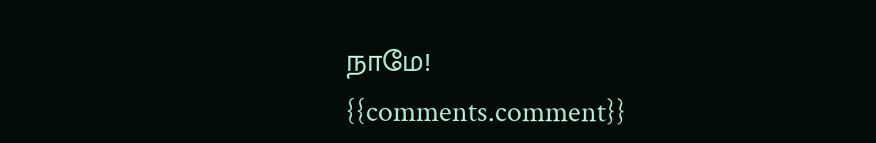நாமே!
{{comments.comment}}